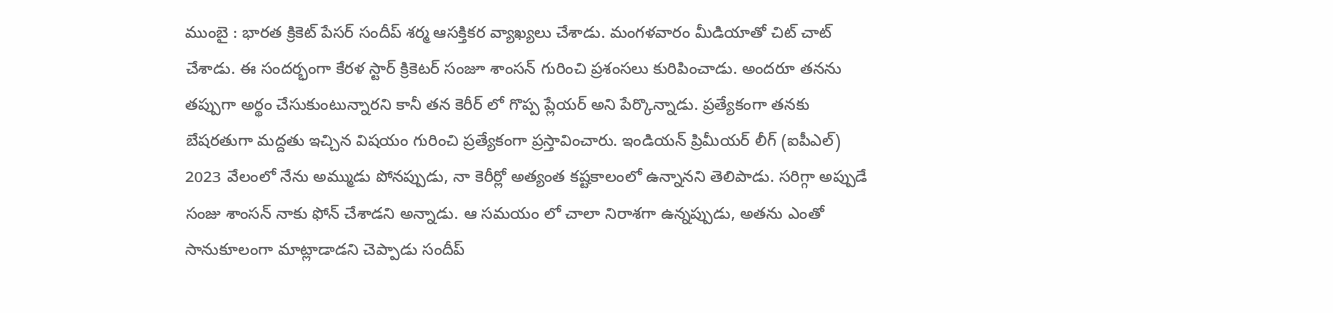ముంబై : భారత క్రికెట్ పేసర్ సందీప్ శర్మ ఆసక్తికర వ్యాఖ్యలు చేశాడు. మంగళవారం మీడియాతో చిట్ చాట్ చేశాడు. ఈ సందర్భంగా కేరళ స్టార్ క్రికెటర్ సంజూ శాంసన్ గురించి ప్రశంసలు కురిపించాడు. అందరూ తనను తప్పుగా అర్థం చేసుకుంటున్నారని కానీ తన కెరీర్ లో గొప్ప ప్లేయర్ అని పేర్కొన్నాడు. ప్రత్యేకంగా తనకు బేషరతుగా మద్దతు ఇచ్చిన విషయం గురించి ప్రత్యేకంగా ప్రస్తావించారు. ఇండియన్ ప్రిమీయర్ లీగ్ (ఐపీఎల్) 2023 వేలంలో నేను అమ్ముడు పోనప్పుడు, నా కెరీర్లో అత్యంత కష్టకాలంలో ఉన్నానని తెలిపాడు. సరిగ్గా అప్పుడే సంజు శాంసన్ నాకు ఫోన్ చేశాడని అన్నాడు. ఆ సమయం లో చాలా నిరాశగా ఉన్నప్పుడు, అతను ఎంతో సానుకూలంగా మాట్లాడాడని చెప్పాడు సందీప్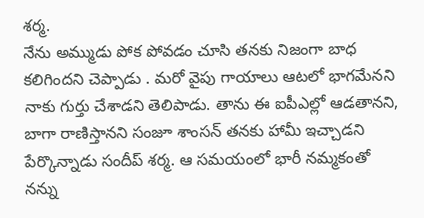శర్మ.
నేను అమ్ముడు పోక పోవడం చూసి తనకు నిజంగా బాధ కలిగిందని చెప్పాడు . మరో వైపు గాయాలు ఆటలో భాగమేనని నాకు గుర్తు చేశాడని తెలిపాడు. తాను ఈ ఐపీఎల్లో ఆడతానని, బాగా రాణిస్తానని సంజూ శాంసన్ తనకు హామీ ఇచ్చాడని పేర్కొన్నాడు సందీప్ శర్మ. ఆ సమయంలో భారీ నమ్మకంతో నన్ను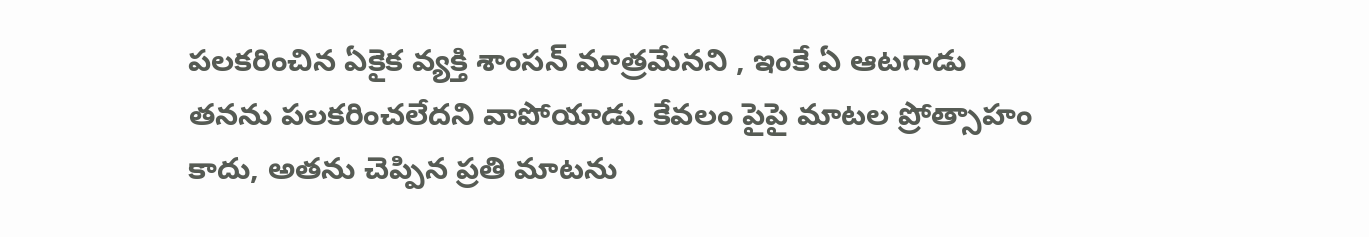పలకరించిన ఏకైక వ్యక్తి శాంసన్ మాత్రమేనని , ఇంకే ఏ ఆటగాడు తనను పలకరించలేదని వాపోయాడు. కేవలం పైపై మాటల ప్రోత్సాహం కాదు, అతను చెప్పిన ప్రతి మాటను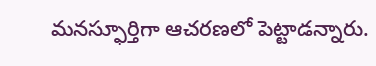మనస్ఫూర్తిగా ఆచరణలో పెట్టాడన్నారు.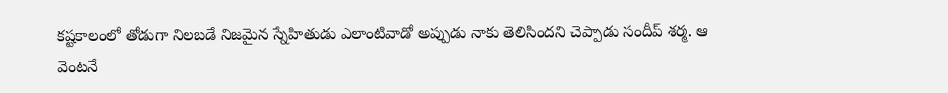కష్టకాలంలో తోడుగా నిలబడే నిజమైన స్నేహితుడు ఎలాంటివాడో అప్పుడు నాకు తెలిసిందని చెప్పాడు సందీప్ శర్మ. ఆ వెంటనే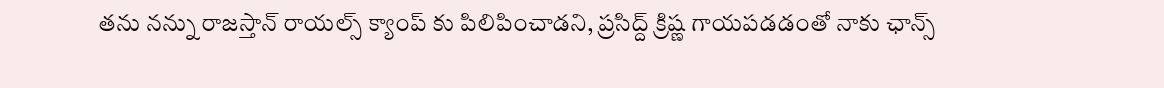తను నన్ను రాజస్తాన్ రాయల్స్ క్యాంప్ కు పిలిపించాడని, ప్రసిద్ద్ క్రిష్ణ గాయపడడంతో నాకు ఛాన్స్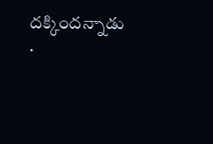దక్కిందన్నాడు .